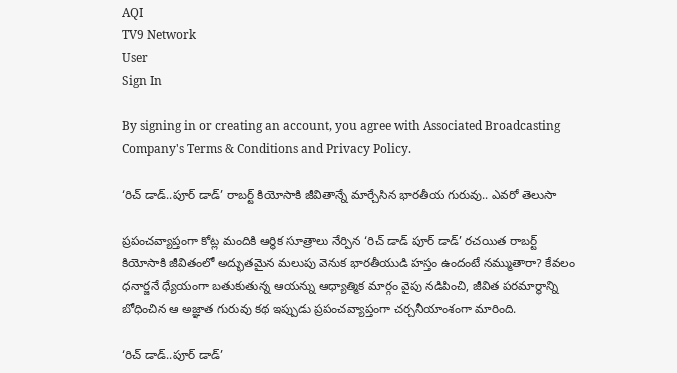AQI
TV9 Network
User
Sign In

By signing in or creating an account, you agree with Associated Broadcasting Company's Terms & Conditions and Privacy Policy.

‘రిచ్ డాడ్..పూర్‌‌ డాడ్‌’ రాబర్ట్ కియోసాకి జీవితాన్నే మార్చేసిన భారతీయ గురువు.. ఎవరో తెలుసా

ప్రపంచవ్యాప్తంగా కోట్ల మందికి ఆర్థిక సూత్రాలు నేర్పిన ‘రిచ్ డాడ్ పూర్ డాడ్’ రచయిత రాబర్ట్ కియోసాకి జీవితంలో అద్భుతమైన మలుపు వెనుక భారతీయుడి హస్తం ఉందంటే నమ్ముతారా? కేవలం ధనార్జనే ధ్యేయంగా బతుకుతున్న ఆయన్ను ఆధ్యాత్మిక మార్గం వైపు నడిపించి, జీవిత పరమార్థాన్ని బోధించిన ఆ అజ్ఞాత గురువు కథ ఇప్పుడు ప్రపంచవ్యాప్తంగా చర్చనీయాంశంగా మారింది.

‘రిచ్ డాడ్..పూర్‌‌ డాడ్‌’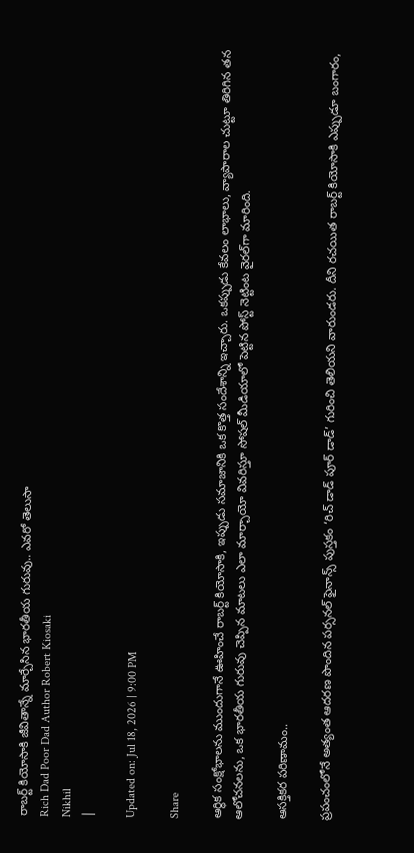రాబర్ట్ కియోసాకి జీవితాన్నే మార్చేసిన భారతీయ గురువు.. ఎవరో తెలుసా
Rich Dad Poor Dad Author Robert Kiosaki
Nikhil
|

Updated on: Jul 18, 2026 | 9:00 PM

Share

ఆర్థిక సంక్షోభాలను ముందుగానే ఊహించే రాబర్ట్ కియోసాకి, ఇప్పుడు సమాజానికి ఒక కొత్త సందేశాన్ని ఇచ్చారు. ఒకప్పుడు కేవలం లాభాలు, వ్యాపారాల చుట్టూ తిరిగిన తన ఆలోచనలను, ఒక భారతీయ గురువు చెప్పిన మాటలు ఎలా మార్చాయో వివరిస్తూ సోషల్ మీడియాలో పెట్టిన పోస్ట్ నెట్టింట వైరల్‌గా మారింది.

ఆసక్తికర పరిణామం..

ప్రపంచంలోనే అత్యంత ఆదరణ పొందిన పర్సనల్ ఫైనాన్స్ పుస్తకం ‘రిచ్ డాడ్ పూర్ డాడ్’ గురించి తెలియని వారుండరు. దీని రచయిత రాబర్ట్ కియోసాకి ఎప్పుడూ బంగారం,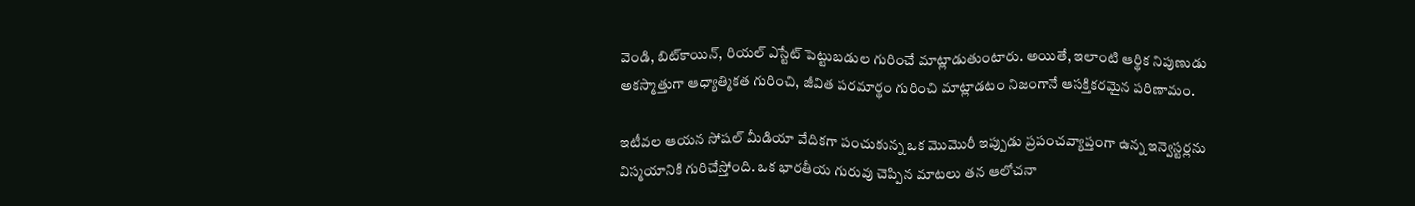వెండి, బిట్‌కాయిన్, రియల్ ఎస్టేట్ పెట్టుబడుల గురించే మాట్లాడుతుంటారు. అయితే, ఇలాంటి ఆర్థిక నిపుణుడు అకస్మాత్తుగా ఆధ్యాత్మికత గురించి, జీవిత పరమార్థం గురించి మాట్లాడటం నిజంగానే ఆసక్తికరమైన పరిణామం.

ఇటీవల ఆయన సోషల్ మీడియా వేదికగా పంచుకున్న ఒక మొమొరీ ఇప్పుడు ప్రపంచవ్యాప్తంగా ఉన్న ఇన్వెస్టర్లను విస్మయానికి గురిచేస్తోంది. ఒక భారతీయ గురువు చెప్పిన మాటలు తన ఆలోచనా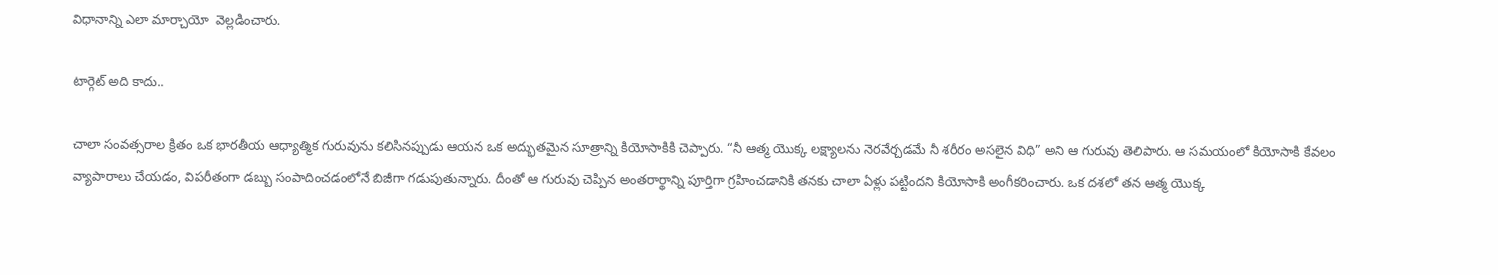విధానాన్ని ఎలా మార్చాయో  వెల్లడించారు.

టార్గెట్‌ అది కాదు..

చాలా సంవత్సరాల క్రితం ఒక భారతీయ ఆధ్యాత్మిక గురువును కలిసినప్పుడు ఆయన ఒక అద్భుతమైన సూత్రాన్ని కియోసాకికి చెప్పారు. “నీ ఆత్మ యొక్క లక్ష్యాలను నెరవేర్చడమే నీ శరీరం అసలైన విధి” అని ఆ గురువు తెలిపారు. ఆ సమయంలో కియోసాకి కేవలం వ్యాపారాలు చేయడం, విపరీతంగా డబ్బు సంపాదించడంలోనే బిజీగా గడుపుతున్నారు. దీంతో ఆ గురువు చెప్పిన అంతరార్థాన్ని పూర్తిగా గ్రహించడానికి తనకు చాలా ఏళ్లు పట్టిందని కియోసాకి అంగీకరించారు. ఒక దశలో తన ఆత్మ యొక్క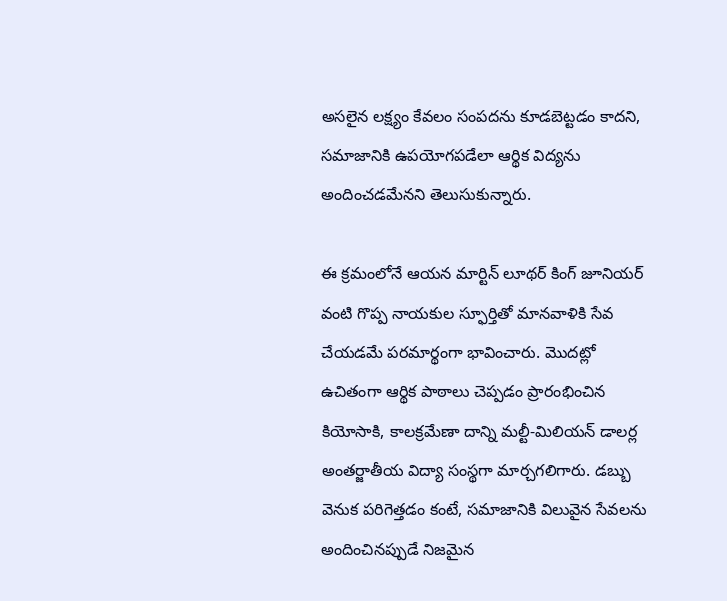అసలైన లక్ష్యం కేవలం సంపదను కూడబెట్టడం కాదని, సమాజానికి ఉపయోగపడేలా ఆర్థిక విద్యను అందించడమేనని తెలుసుకున్నారు.

ఈ క్రమంలోనే ఆయన మార్టిన్ లూథర్ కింగ్ జూనియర్ వంటి గొప్ప నాయకుల స్ఫూర్తితో మానవాళికి సేవ చేయడమే పరమార్థంగా భావించారు. మొదట్లో ఉచితంగా ఆర్థిక పాఠాలు చెప్పడం ప్రారంభించిన కియోసాకి, కాలక్రమేణా దాన్ని మల్టీ-మిలియన్ డాలర్ల అంతర్జాతీయ విద్యా సంస్థగా మార్చగలిగారు. డబ్బు వెనుక పరిగెత్తడం కంటే, సమాజానికి విలువైన సేవలను అందించినప్పుడే నిజమైన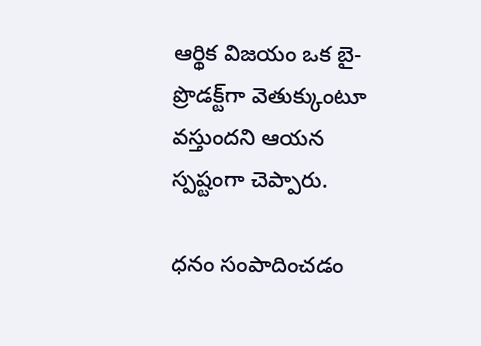ఆర్థిక విజయం ఒక బై-ప్రొడక్ట్‌గా వెతుక్కుంటూ వస్తుందని ఆయన స్పష్టంగా చెప్పారు.

ధనం సంపాదించడం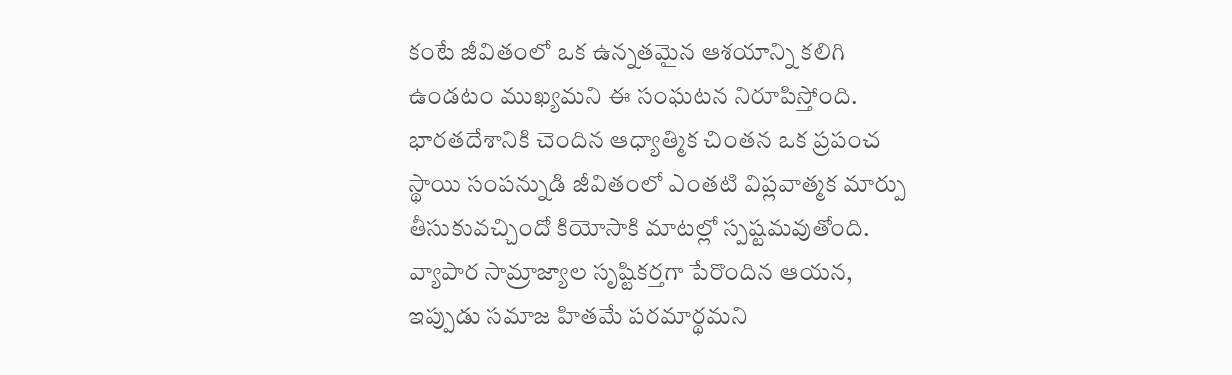కంటే జీవితంలో ఒక ఉన్నతమైన ఆశయాన్ని కలిగి ఉండటం ముఖ్యమని ఈ సంఘటన నిరూపిస్తోంది. భారతదేశానికి చెందిన ఆధ్యాత్మిక చింతన ఒక ప్రపంచ స్థాయి సంపన్నుడి జీవితంలో ఎంతటి విప్లవాత్మక మార్పు తీసుకువచ్చిందో కియోసాకి మాటల్లో స్పష్టమవుతోంది. వ్యాపార సామ్రాజ్యాల సృష్టికర్తగా పేరొందిన ఆయన, ఇప్పుడు సమాజ హితమే పరమార్థమని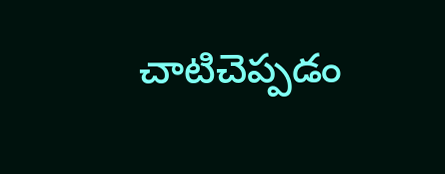చాటిచెప్పడం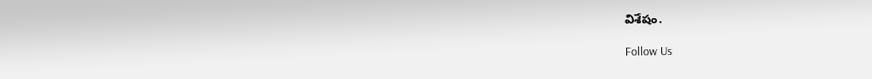విశేషం.

Follow Us